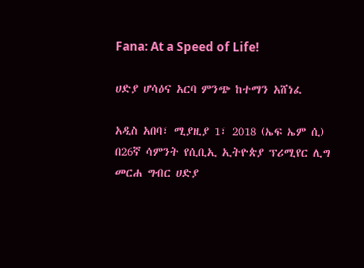Fana: At a Speed of Life!

ሀድያ ሆሳዕና አርባ ምንጭ ከተማን አሸነፈ

አዲስ አበባ፣ ሚያዚያ 1፣ 2018 (ኤፍ ኤም ሲ) በ26ኛ ሳምንት የሲቢኢ ኢትዮጵያ ፕሪሚየር ሊግ መርሐ ግብር ሀድያ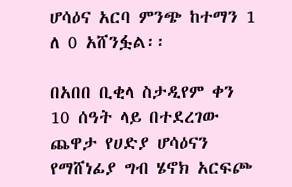ሆሳዕና አርባ ምንጭ ከተማን 1 ለ 0 አሸንፏል፡፡

በአበበ ቢቂላ ስታዲየም ቀን 10 ሰዓት ላይ በተደረገው ጨዋታ የሀድያ ሆሳዕናን የማሸነፊያ ግብ ሄኖክ አርፍጮ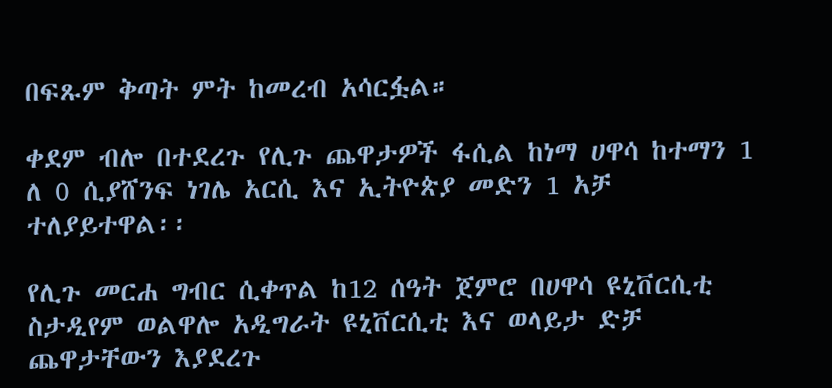በፍጹም ቅጣት ምት ከመረብ አሳርፏል።

ቀደም ብሎ በተደረጉ የሊጉ ጨዋታዎች ፋሲል ከነማ ሀዋሳ ከተማን 1 ለ 0 ሲያሸንፍ ነገሌ አርሲ እና ኢትዮጵያ መድን 1 አቻ ተለያይተዋል፡፡

የሊጉ መርሐ ግብር ሲቀጥል ከ12 ሰዓት ጀምሮ በሀዋሳ ዩኒቨርሲቲ ስታዲየም ወልዋሎ አዲግራት ዩኒቨርሲቲ እና ወላይታ ድቻ ጨዋታቸውን እያደረጉ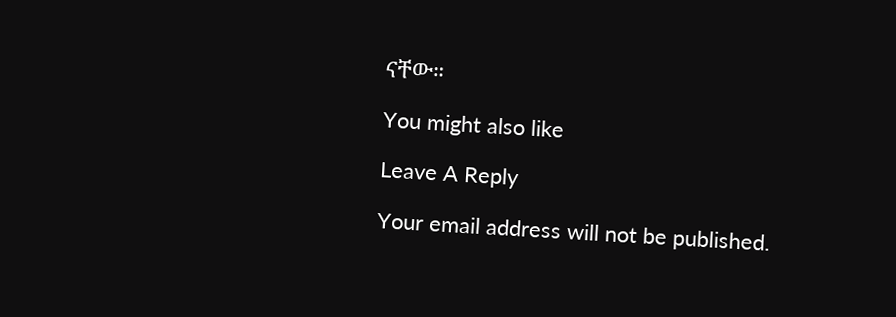ናቸው።

You might also like

Leave A Reply

Your email address will not be published.